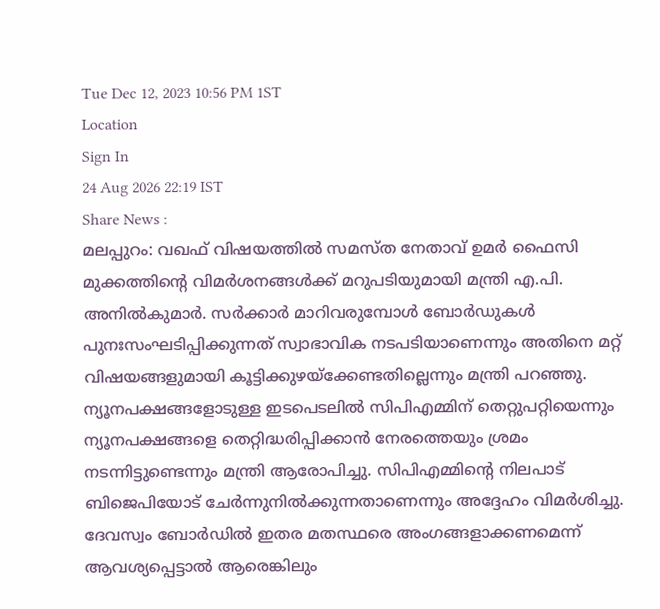Tue Dec 12, 2023 10:56 PM 1ST
Location
Sign In
24 Aug 2026 22:19 IST
Share News :
മലപ്പുറം: വഖഫ് വിഷയത്തിൽ സമസ്ത നേതാവ് ഉമർ ഫൈസി മുക്കത്തിന്റെ വിമർശനങ്ങൾക്ക് മറുപടിയുമായി മന്ത്രി എ.പി. അനിൽകുമാർ. സർക്കാർ മാറിവരുമ്പോൾ ബോർഡുകൾ പുനഃസംഘടിപ്പിക്കുന്നത് സ്വാഭാവിക നടപടിയാണെന്നും അതിനെ മറ്റ് വിഷയങ്ങളുമായി കൂട്ടിക്കുഴയ്ക്കേണ്ടതില്ലെന്നും മന്ത്രി പറഞ്ഞു.
ന്യൂനപക്ഷങ്ങളോടുള്ള ഇടപെടലിൽ സിപിഎമ്മിന് തെറ്റുപറ്റിയെന്നും ന്യൂനപക്ഷങ്ങളെ തെറ്റിദ്ധരിപ്പിക്കാൻ നേരത്തെയും ശ്രമം നടന്നിട്ടുണ്ടെന്നും മന്ത്രി ആരോപിച്ചു. സിപിഎമ്മിന്റെ നിലപാട് ബിജെപിയോട് ചേർന്നുനിൽക്കുന്നതാണെന്നും അദ്ദേഹം വിമർശിച്ചു.
ദേവസ്വം ബോർഡിൽ ഇതര മതസ്ഥരെ അംഗങ്ങളാക്കണമെന്ന് ആവശ്യപ്പെട്ടാൽ ആരെങ്കിലും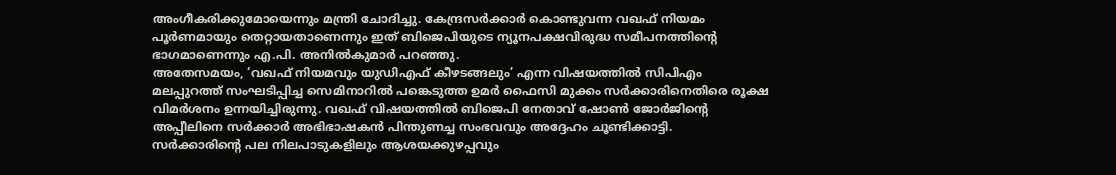അംഗീകരിക്കുമോയെന്നും മന്ത്രി ചോദിച്ചു. കേന്ദ്രസർക്കാർ കൊണ്ടുവന്ന വഖഫ് നിയമം പൂർണമായും തെറ്റായതാണെന്നും ഇത് ബിജെപിയുടെ ന്യൂനപക്ഷവിരുദ്ധ സമീപനത്തിന്റെ ഭാഗമാണെന്നും എ.പി. അനിൽകുമാർ പറഞ്ഞു.
അതേസമയം, ‘വഖഫ് നിയമവും യുഡിഎഫ് കീഴടങ്ങലും’ എന്ന വിഷയത്തിൽ സിപിഎം മലപ്പുറത്ത് സംഘടിപ്പിച്ച സെമിനാറിൽ പങ്കെടുത്ത ഉമർ ഫൈസി മുക്കം സർക്കാരിനെതിരെ രൂക്ഷ വിമർശനം ഉന്നയിച്ചിരുന്നു. വഖഫ് വിഷയത്തിൽ ബിജെപി നേതാവ് ഷോൺ ജോർജിന്റെ അപ്പീലിനെ സർക്കാർ അഭിഭാഷകൻ പിന്തുണച്ച സംഭവവും അദ്ദേഹം ചൂണ്ടിക്കാട്ടി.
സർക്കാരിന്റെ പല നിലപാടുകളിലും ആശയക്കുഴപ്പവും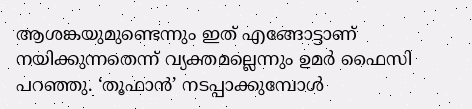ആശങ്കയുമുണ്ടെന്നും ഇത് എങ്ങോട്ടാണ് നയിക്കുന്നതെന്ന് വ്യക്തമല്ലെന്നും ഉമർ ഫൈസി പറഞ്ഞു. ‘തൂഫാൻ’ നടപ്പാക്കുമ്പോൾ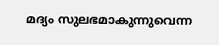മദ്യം സുലഭമാകുന്നുവെന്ന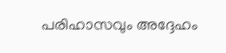പരിഹാസവും അദ്ദേഹം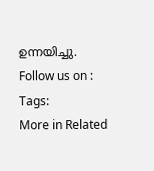ഉന്നയിച്ചു.
Follow us on :
Tags:
More in Related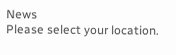News
Please select your location.